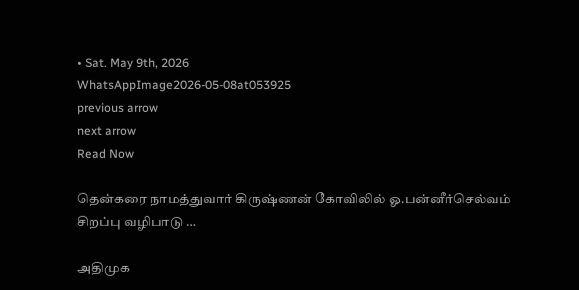• Sat. May 9th, 2026
WhatsAppImage2026-05-08at053925
previous arrow
next arrow
Read Now

தென்கரை நாமத்துவார் கிருஷ்ணன் கோவிலில் ஓ.பன்னீர்செல்வம் சிறப்பு வழிபாடு …

அதிமுக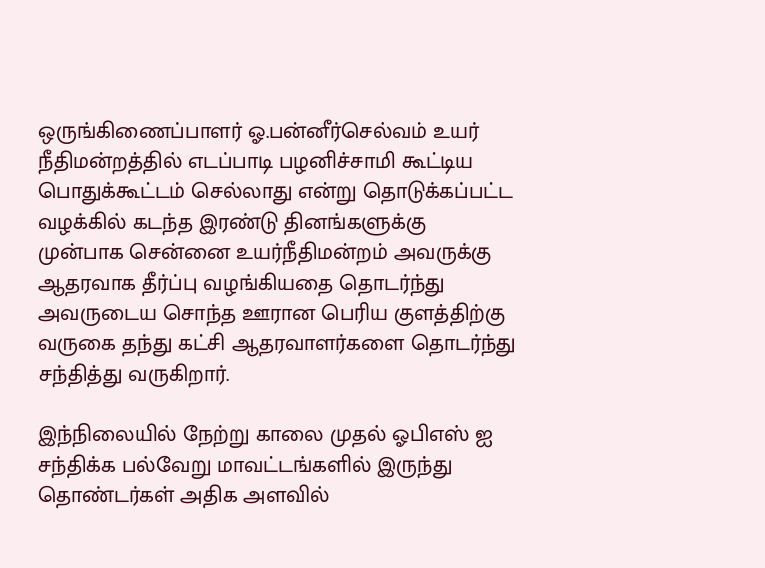ஒருங்கிணைப்பாளர் ஓ.பன்னீர்செல்வம் உயர் நீதிமன்றத்தில் எடப்பாடி பழனிச்சாமி கூட்டிய பொதுக்கூட்டம் செல்லாது என்று தொடுக்கப்பட்ட வழக்கில் கடந்த இரண்டு தினங்களுக்கு முன்பாக சென்னை உயர்நீதிமன்றம் அவருக்கு ஆதரவாக தீர்ப்பு வழங்கியதை தொடர்ந்து அவருடைய சொந்த ஊரான பெரிய குளத்திற்கு வருகை தந்து கட்சி ஆதரவாளர்களை தொடர்ந்து சந்தித்து வருகிறார்.

இந்நிலையில் நேற்று காலை முதல் ஓபிஎஸ் ஐ சந்திக்க பல்வேறு மாவட்டங்களில் இருந்து தொண்டர்கள் அதிக அளவில்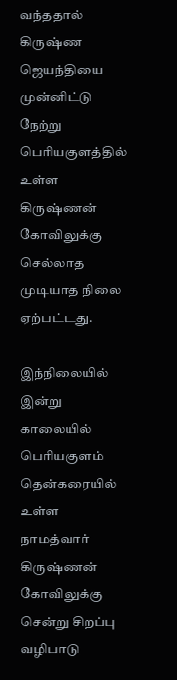வந்ததால் கிருஷ்ண ஜெயந்தியை முன்னிட்டு நேற்று பெரியகுளத்தில் உள்ள கிருஷ்ணன் கோவிலுக்கு செல்லாத முடியாத நிலை ஏற்பட்டது.

இந்நிலையில் இன்று காலையில் பெரியகுளம் தென்கரையில் உள்ள நாமத்வார் கிருஷ்ணன் கோவிலுக்கு சென்று சிறப்பு வழிபாடு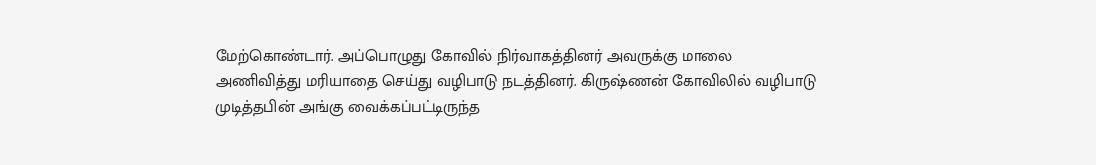மேற்கொண்டார். அப்பொழுது கோவில் நிர்வாகத்தினர் அவருக்கு மாலை அணிவித்து மரியாதை செய்து வழிபாடு நடத்தினர். கிருஷ்ணன் கோவிலில் வழிபாடு முடித்தபின் அங்கு வைக்கப்பட்டிருந்த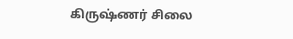கிருஷ்ணர் சிலை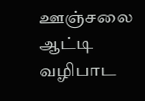ஊஞ்சலை ஆட்டி வழிபாட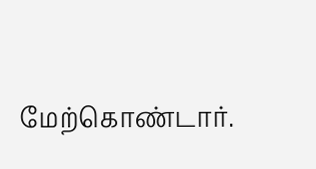மேற்கொண்டார்.